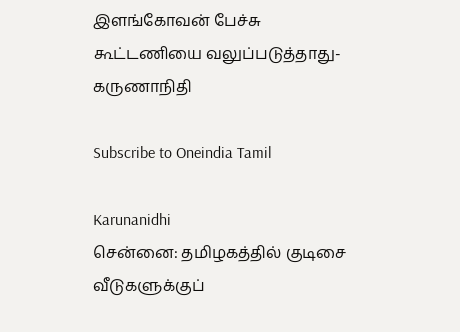இளங்கோவன் பேச்சு கூட்டணியை வலுப்படுத்தாது-கருணாநிதி

Subscribe to Oneindia Tamil

Karunanidhi
சென்னை: தமிழகத்தில் குடிசை வீடுகளுக்குப்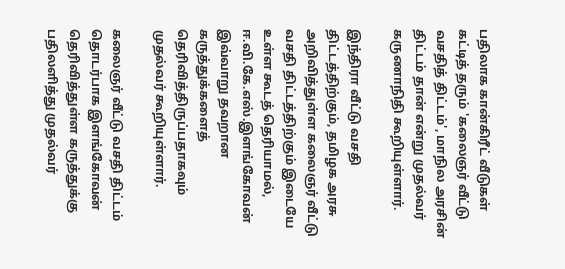பதிலாக கான்கிரீட் வீடுகள் கட்டித் தரும் 'கலைஞர் வீட்டு வசதித் திட்டம்', மாநில அரசின் திட்டம் தான் என்று முதல்வர் கருணாநிதி கூறியுள்ளார்.

இந்திரா வீட்டு வசதி திட்டத்திற்கும், தமிழக அரசு அறிவித்துள்ள கலைஞர் வீட்டு வசதி திட்டத்திற்கும் இடையே உள்ள கூடத் தெரியாமல், ஈ.வி.கே.எஸ்.இளங்கோவன் இவ்வாறு தவறான கருத்துக்களைத் தெரிவித்திருப்பதாகவும் முதல்வர் கூறியுள்ளார்.

கலைஞர் வீட்டு வசதி திட்டம் தொடர்பாக இளங்கோவன் தெரிவித்துள்ள கருத்துக்கு பதிலளித்து முதல்வர்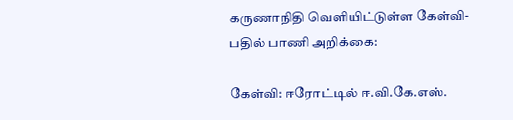கருணாநிதி வெளியிட்டுள்ள கேள்வி-பதில் பாணி அறிக்கை:

கேள்வி: ஈரோட்டில் ஈ.வி.கே.எஸ்.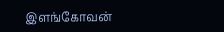இளங்கோவன்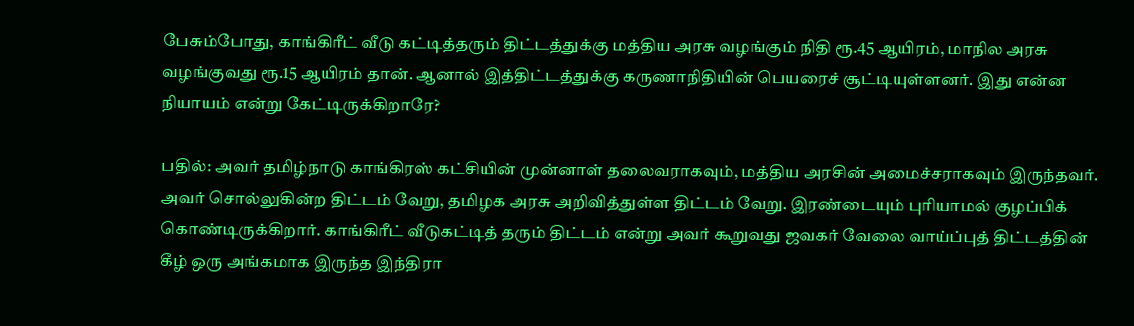பேசும்போது, காங்கிரீட் வீடு கட்டித்தரும் திட்டத்துக்கு மத்திய அரசு வழங்கும் நிதி ரூ.45 ஆயிரம், மாநில அரசு வழங்குவது ரூ.15 ஆயிரம் தான். ஆனால் இத்திட்டத்துக்கு கருணாநிதியின் பெயரைச் சூட்டியுள்ளனர். இது என்ன நியாயம் என்று கேட்டிருக்கிறாரே?

பதில்: அவர் தமிழ்நாடு காங்கிரஸ் கட்சியின் முன்னாள் தலைவராகவும், மத்திய அரசின் அமைச்சராகவும் இருந்தவர். அவர் சொல்லுகின்ற திட்டம் வேறு, தமிழக அரசு அறிவித்துள்ள திட்டம் வேறு. இரண்டையும் புரியாமல் குழப்பிக் கொண்டிருக்கிறார். காங்கிரீட் வீடுகட்டித் தரும் திட்டம் என்று அவர் கூறுவது ஜவகர் வேலை வாய்ப்புத் திட்டத்தின் கீழ் ஒரு அங்கமாக இருந்த இந்திரா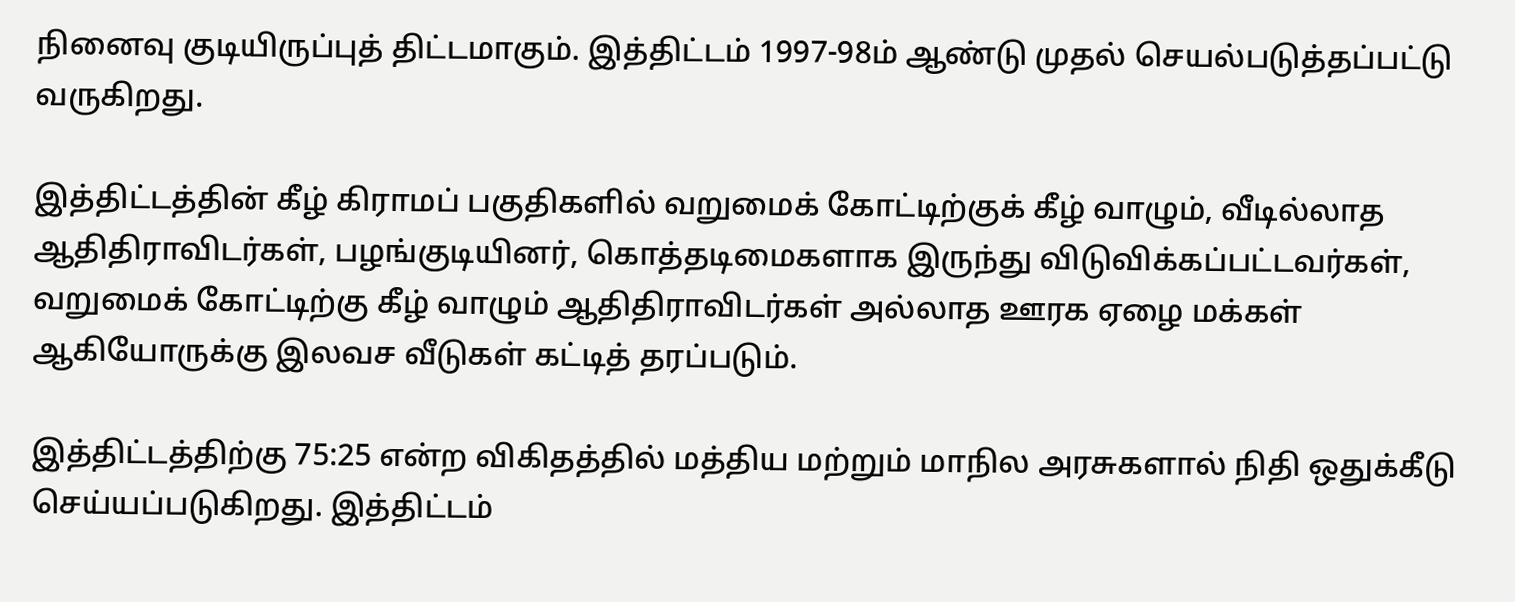நினைவு குடியிருப்புத் திட்டமாகும். இத்திட்டம் 1997-98ம் ஆண்டு முதல் செயல்படுத்தப்பட்டு வருகிறது.

இத்திட்டத்தின் கீழ் கிராமப் பகுதிகளில் வறுமைக் கோட்டிற்குக் கீழ் வாழும், வீடில்லாத ஆதிதிராவிடர்கள், பழங்குடியினர், கொத்தடிமைகளாக இருந்து விடுவிக்கப்பட்டவர்கள், வறுமைக் கோட்டிற்கு கீழ் வாழும் ஆதிதிராவிடர்கள் அல்லாத ஊரக ஏழை மக்கள் ஆகியோருக்கு இலவச வீடுகள் கட்டித் தரப்படும்.

இத்திட்டத்திற்கு 75:25 என்ற விகிதத்தில் மத்திய மற்றும் மாநில அரசுகளால் நிதி ஒதுக்கீடு செய்யப்படுகிறது. இத்திட்டம்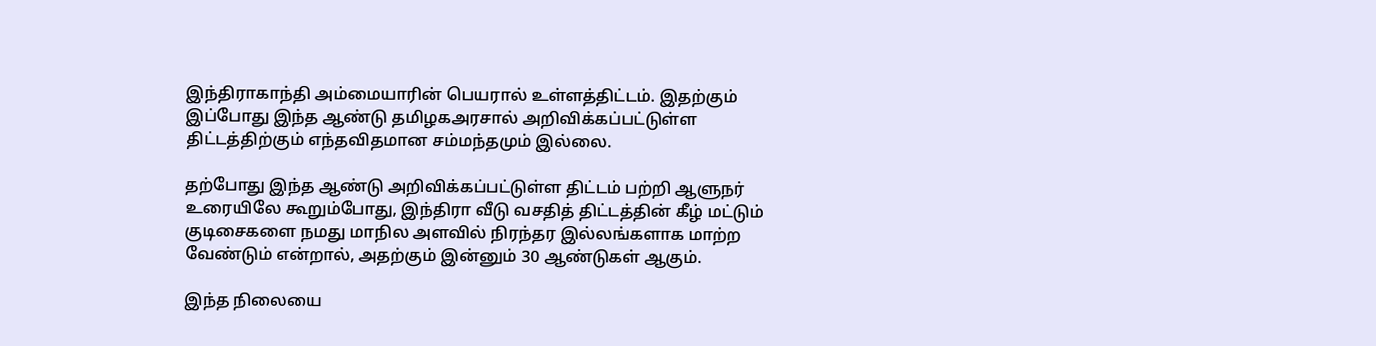இந்திராகாந்தி அம்மையாரின் பெயரால் உள்ளத்திட்டம். இதற்கும் இப்போது இந்த ஆண்டு தமிழகஅரசால் அறிவிக்கப்பட்டுள்ள திட்டத்திற்கும் எந்தவிதமான சம்மந்தமும் இல்லை.

தற்போது இந்த ஆண்டு அறிவிக்கப்பட்டுள்ள திட்டம் பற்றி ஆளுநர் உரையிலே கூறும்போது, இந்திரா வீடு வசதித் திட்டத்தின் கீழ் மட்டும் குடிசைகளை நமது மாநில அளவில் நிரந்தர இல்லங்களாக மாற்ற வேண்டும் என்றால், அதற்கும் இன்னும் 30 ஆண்டுகள் ஆகும்.

இந்த நிலையை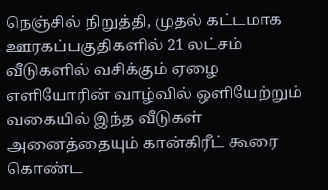நெஞ்சில் நிறுத்தி, முதல் கட்டமாக ஊரகப்பகுதிகளில் 21 லட்சம் வீடுகளில் வசிக்கும் ஏழை எளியோரின் வாழ்வில் ஒளியேற்றும் வகையில் இந்த வீடுகள் அனைத்தையும் கான்கிரீட் கூரை கொண்ட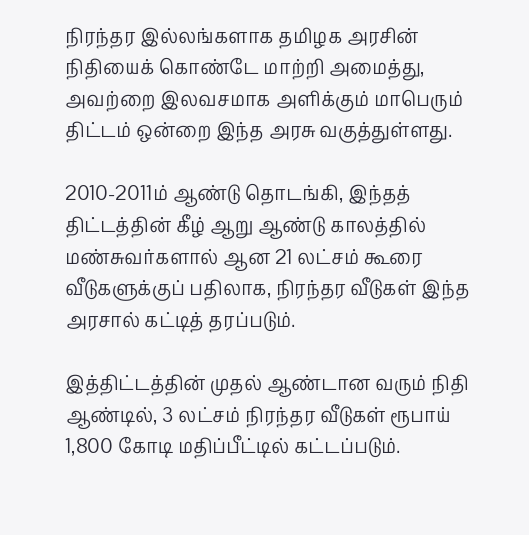நிரந்தர இல்லங்களாக தமிழக அரசின் நிதியைக் கொண்டே மாற்றி அமைத்து, அவற்றை இலவசமாக அளிக்கும் மாபெரும் திட்டம் ஒன்றை இந்த அரசு வகுத்துள்ளது.

2010-2011ம் ஆண்டு தொடங்கி, இந்தத் திட்டத்தின் கீழ் ஆறு ஆண்டு காலத்தில் மண்சுவர்களால் ஆன 21 லட்சம் கூரை வீடுகளுக்குப் பதிலாக, நிரந்தர வீடுகள் இந்த அரசால் கட்டித் தரப்படும்.

இத்திட்டத்தின் முதல் ஆண்டான வரும் நிதி ஆண்டில், 3 லட்சம் நிரந்தர வீடுகள் ரூபாய் 1,800 கோடி மதிப்பீட்டில் கட்டப்படும்.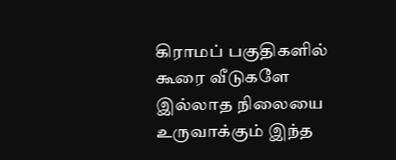கிராமப் பகுதிகளில் கூரை வீடுகளே இல்லாத நிலையை உருவாக்கும் இந்த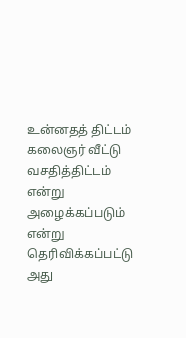உன்னதத் திட்டம் கலைஞர் வீட்டு வசதித்திட்டம் என்று அழைக்கப்படும் என்று தெரிவிக்கப்பட்டு அது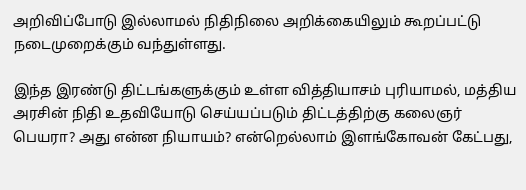அறிவிப்போடு இல்லாமல் நிதிநிலை அறிக்கையிலும் கூறப்பட்டு நடைமுறைக்கும் வந்துள்ளது.

இந்த இரண்டு திட்டங்களுக்கும் உள்ள வித்தியாசம் புரியாமல், மத்திய அரசின் நிதி உதவியோடு செய்யப்படும் திட்டத்திற்கு கலைஞர் பெயரா? அது என்ன நியாயம்? என்றெல்லாம் இளங்கோவன் கேட்பது,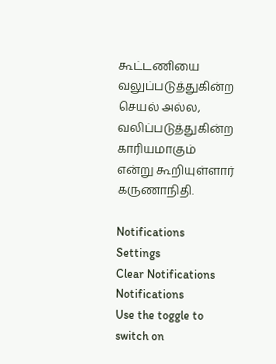கூட்டணியை வலுப்படுத்துகின்ற செயல் அல்ல, வலிப்படுத்துகின்ற காரியமாகும் என்று கூறியுள்ளார் கருணாநிதி.

Notifications
Settings
Clear Notifications
Notifications
Use the toggle to switch on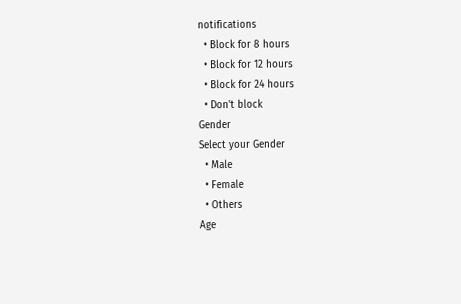notifications
  • Block for 8 hours
  • Block for 12 hours
  • Block for 24 hours
  • Don't block
Gender
Select your Gender
  • Male
  • Female
  • Others
Age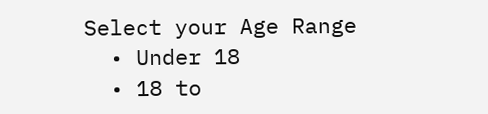Select your Age Range
  • Under 18
  • 18 to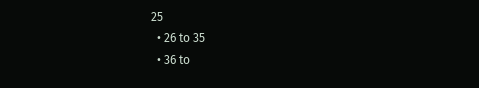25
  • 26 to 35
  • 36 to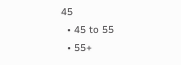45
  • 45 to 55
  • 55+